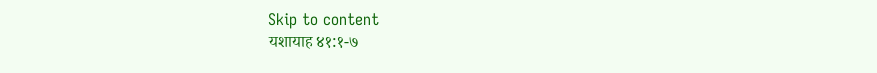Skip to content
यशायाह ४१:१-७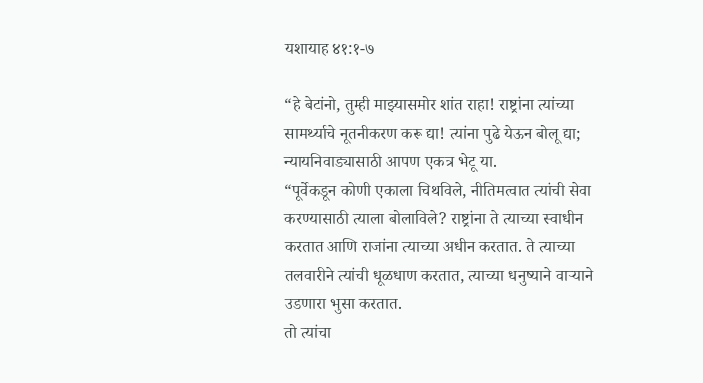यशायाह ४१:१-७

“हे बेटांनो, तुम्ही माझ्यासमोर शांत राहा! राष्ट्रांना त्यांच्या सामर्थ्याचे नूतनीकरण करू द्या! त्यांना पुढे येऊन बोलू द्या; न्यायनिवाड्यासाठी आपण एकत्र भेटू या.
“पूर्वेकडून कोणी एकाला चिथविले, नीतिमत्वात त्यांची सेवा करण्यासाठी त्याला बोलाविले? राष्ट्रांना ते त्याच्या स्वाधीन करतात आणि राजांना त्याच्या अधीन करतात. ते त्याच्या तलवारीने त्यांची धूळधाण करतात, त्याच्या धनुष्याने वार्‍याने उडणारा भुसा करतात.
तो त्यांचा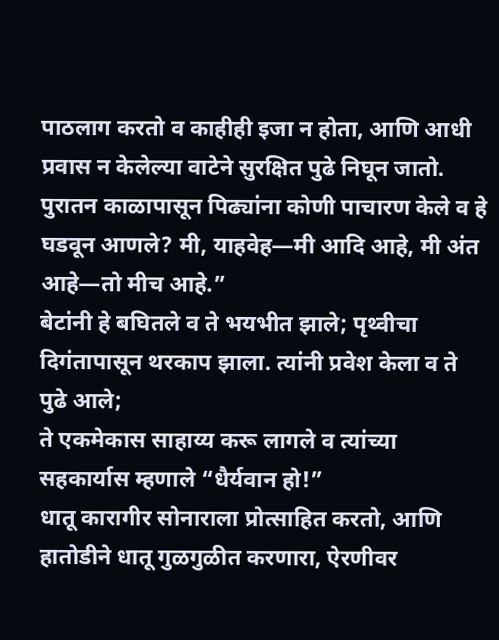पाठलाग करतो व काहीही इजा न होता, आणि आधी प्रवास न केलेल्या वाटेने सुरक्षित पुढे निघून जातो.
पुरातन काळापासून पिढ्यांना कोणी पाचारण केले व हे घडवून आणले? मी, याहवेह—मी आदि आहे, मी अंत आहे—तो मीच आहे.”
बेटांनी हे बघितले व ते भयभीत झाले; पृथ्वीचा दिगंतापासून थरकाप झाला. त्यांनी प्रवेश केला व ते पुढे आले;
ते एकमेकास साहाय्य करू लागले व त्यांच्या सहकार्यास म्हणाले “धैर्यवान हो!”
धातू कारागीर सोनाराला प्रोत्साहित करतो, आणि हातोडीने धातू गुळगुळीत करणारा, ऐरणीवर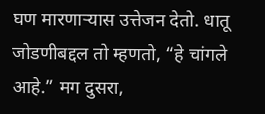घण मारणार्‍यास उत्तेजन देतो. धातू जोडणीबद्दल तो म्हणतो, “हे चांगले आहे.” मग दुसरा,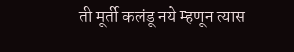ती मूर्ती कलंडू नये म्हणून त्यास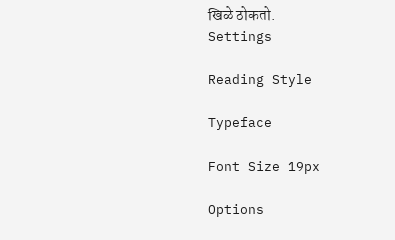खिळे ठोकतो.
Settings

Reading Style

Typeface

Font Size 19px

Options